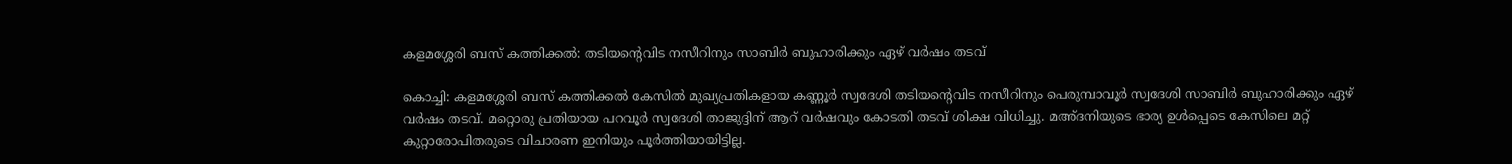കളമശ്ശേരി ബസ് കത്തിക്കല്‍: തടിയന്റെവിട നസീറിനും സാബിര്‍ ബുഹാരിക്കും ഏഴ് വര്‍ഷം തടവ്

കൊച്ചി: കളമശ്ശേരി ബസ് കത്തിക്കല്‍ കേസില്‍ മുഖ്യപ്രതികളായ കണ്ണൂര്‍ സ്വദേശി തടിയന്റെവിട നസീറിനും പെരുമ്പാവൂര്‍ സ്വദേശി സാബിര്‍ ബുഹാരിക്കും ഏഴ് വര്‍ഷം തടവ്. മറ്റൊരു പ്രതിയായ പറവൂര്‍ സ്വദേശി താജുദ്ദിന് ആറ് വര്‍ഷവും കോടതി തടവ് ശിക്ഷ വിധിച്ചു. മഅ്ദനിയുടെ ഭാര്യ ഉള്‍പ്പെടെ കേസിലെ മറ്റ് കുറ്റാരോപിതരുടെ വിചാരണ ഇനിയും പൂര്‍ത്തിയായിട്ടില്ല.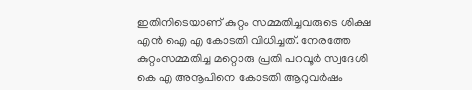ഇതിനിടെയാണ് കുറ്റം സമ്മതിച്ചവരുടെ ശിക്ഷ എന്‍ ഐ എ കോടതി വിധിച്ചത്. നേരത്തേ കുറ്റംസമ്മതിച്ച മറ്റൊരു പ്രതി പറവൂര്‍ സ്വദേശി കെ എ അനൂപിനെ കോടതി ആറുവര്‍ഷം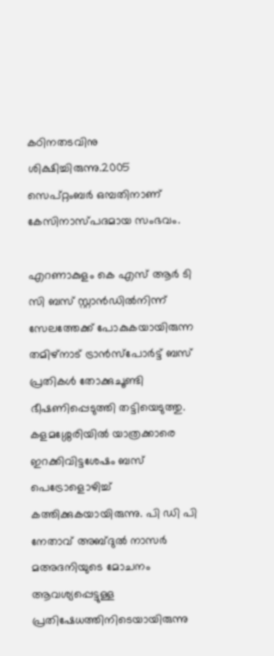കഠിനതടവിനു ശിക്ഷിച്ചിരുന്നു.2005 സെപ്റ്റംബര്‍ ഒമ്പതിനാണ് കേസിനാസ്പദമായ സംഭവം.

എറണാകുളം കെ എസ് ആര്‍ ടി സി ബസ് സ്റ്റാന്‍ഡില്‍നിന്ന് സേലത്തേക്ക് പോകുകയായിരുന്ന തമിഴ്‌നാട് ട്രാന്‍സ്‌പോര്‍ട്ട് ബസ് പ്രതികള്‍ തോക്കുചൂണ്ടി ഭീഷണിപ്പെടുത്തി തട്ടിയെടുത്തു. കളമശ്ശേരിയില്‍ യാത്രക്കാരെ ഇറക്കിവിട്ടശേഷം ബസ് പെട്രോളൊഴിച്ച് കത്തിക്കുകയായിരുന്നു. പി ഡി പി നേതാവ് അബ്ദുല്‍ നാസര്‍ മഅദനിയുടെ മോചനം ആവശ്യപ്പെട്ടുള്ള പ്രതിഷേധത്തിനിടെയായിരുന്നു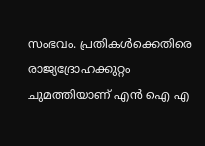സംഭവം. പ്രതികള്‍ക്കെതിരെ രാജ്യദ്രോഹക്കുറ്റം ചുമത്തിയാണ് എന്‍ ഐ എ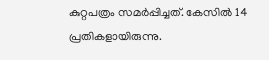കുറ്റപത്രം സമര്‍പ്പിച്ചത്. കേസില്‍ 14 പ്രതികളായിരുന്നു.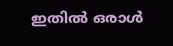ഇതില്‍ ഒരാള്‍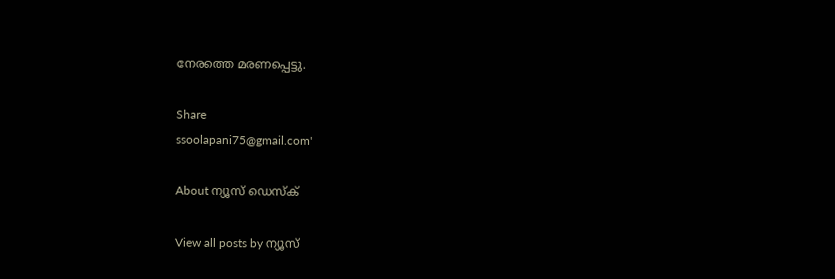നേരത്തെ മരണപ്പെട്ടു.

Share
ssoolapani75@gmail.com'

About ന്യൂസ് ഡെസ്ക്

View all posts by ന്യൂസ്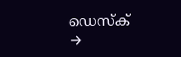ഡെസ്ക് →